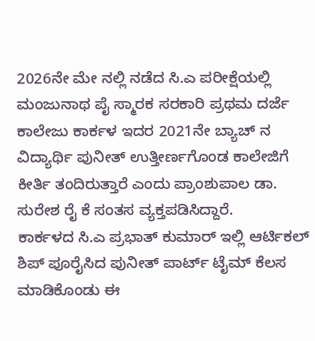2026ನೇ ಮೇ ನಲ್ಲಿ ನಡೆದ ಸಿ.ಎ ಪರೀಕ್ಷೆಯಲ್ಲಿ ಮಂಜುನಾಥ ಪೈ ಸ್ಮಾರಕ ಸರಕಾರಿ ಪ್ರಥಮ ದರ್ಜೆ ಕಾಲೇಜು ಕಾರ್ಕಳ ಇದರ 2021ನೇ ಬ್ಯಾಚ್ ನ ವಿದ್ಯಾರ್ಥಿ ಪುನೀತ್ ಉತ್ತೀರ್ಣಗೊಂಡ ಕಾಲೇಜಿಗೆ ಕೀರ್ತಿ ತಂದಿರುತ್ತಾರೆ ಎಂದು ಪ್ರಾಂಶುಪಾಲ ಡಾ. ಸುರೇಶ ರೈ ಕೆ ಸಂತಸ ವ್ಯಕ್ತಪಡಿಸಿದ್ದಾರೆ.
ಕಾರ್ಕಳದ ಸಿ.ಎ ಪ್ರಭಾತ್ ಕುಮಾರ್ ಇಲ್ಲಿ ಆರ್ಟಿಕಲ್ ಶಿಪ್ ಪೂರೈಸಿದ ಪುನೀತ್ ಪಾರ್ಟ್ ಟೈಮ್ ಕೆಲಸ ಮಾಡಿಕೊಂಡು ಈ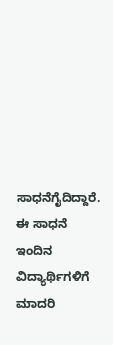ಸಾಧನೆಗೈದಿದ್ದಾರೆ. ಈ ಸಾಧನೆ ಇಂದಿನ ವಿದ್ಯಾರ್ಥಿಗಳಿಗೆ ಮಾದರಿ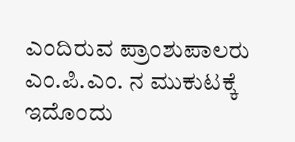ಎಂದಿರುವ ಪ್ರಾಂಶುಪಾಲರು ಎಂ.ಪಿ.ಎಂ. ನ ಮುಕುಟಕ್ಕೆ ಇದೊಂದು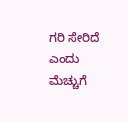ಗರಿ ಸೇರಿದೆ ಎಂದು ಮೆಚ್ಚುಗೆ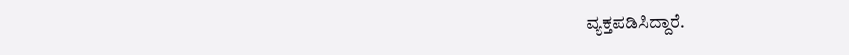ವ್ಯಕ್ತಪಡಿಸಿದ್ದಾರೆ.